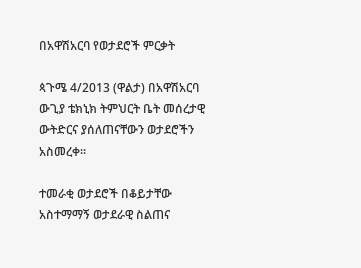በአዋሽአርባ የወታደሮች ምርቃት

ጳጉሜ 4/2013 (ዋልታ) በአዋሽአርባ ውጊያ ቴክኒክ ትምህርት ቤት መሰረታዊ ውትድርና ያሰለጠናቸውን ወታደሮችን አስመረቀ።

ተመራቂ ወታደሮች በቆይታቸው አስተማማኝ ወታደራዊ ስልጠና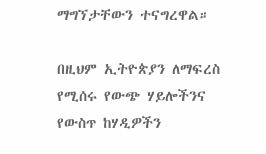ማግኘታቸውን ተናግረዋል።

በዚህም ኢትዮጵያን ለማፍረስ የሚሰሩ የውጭ ሃይሎችንና የውስጥ ከሃዲዎችን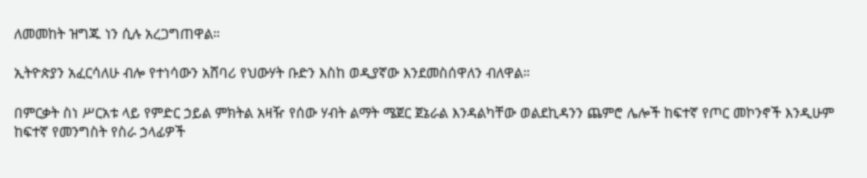ለመመከት ዝግጁ ነን ሲሉ አረጋግጠዋል።

ኢትዮጵያን አፈርሳለሁ ብሎ የተነሳውን አሸባሪ የህውሃት ቡድን እስከ ወዲያኛው እንደመስሰዋለን ብለዋል።

በምርቃት ስነ ሥርአቱ ላይ የምድር ኃይል ምክትል አዛዥ የሰው ሃብት ልማት ሜጀር ጀኔራል እንዳልካቸው ወልደኪዳንን ጨምሮ ሌሎች ከፍተኛ የጦር መኮንኖች እንዲሁም ከፍተኛ የመንግስት የስራ ኃላፊዎች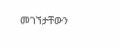መገኘታቸውን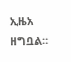ኢዜአ ዘግቧል።